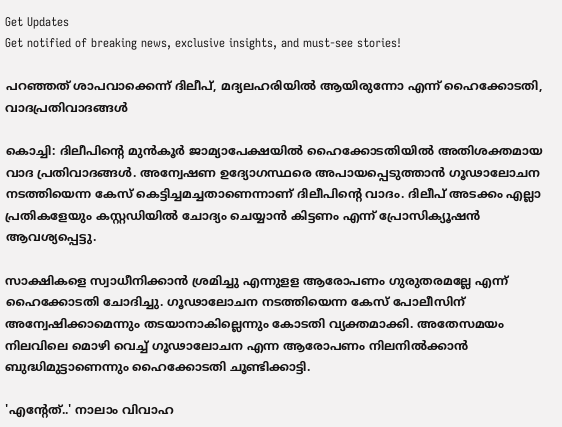Get Updates
Get notified of breaking news, exclusive insights, and must-see stories!

പറഞ്ഞത് ശാപവാക്കെന്ന് ദിലീപ്, മദ്യലഹരിയിൽ ആയിരുന്നോ എന്ന് ഹൈക്കോടതി, വാദപ്രതിവാദങ്ങൾ

കൊച്ചി: ദിലീപിന്റെ മുൻകൂർ ജാമ്യാപേക്ഷയിൽ ഹൈക്കോടതിയിൽ അതിശക്തമായ വാദ പ്രതിവാദങ്ങൾ. അന്വേഷണ ഉദ്യോഗസ്ഥരെ അപായപ്പെടുത്താൻ ഗൂഢാലോചന നടത്തിയെന്ന കേസ് കെട്ടിച്ചമച്ചതാണെന്നാണ് ദിലീപിന്റെ വാദം. ദിലീപ് അടക്കം എല്ലാ പ്രതികളേയും കസ്റ്റഡിയിൽ ചോദ്യം ചെയ്യാൻ കിട്ടണം എന്ന് പ്രോസിക്യൂഷൻ ആവശ്യപ്പെട്ടു.

സാക്ഷികളെ സ്വാധീനിക്കാന്‍ ശ്രമിച്ചു എന്നുളള ആരോപണം ഗുരുതരമല്ലേ എന്ന് ഹൈക്കോടതി ചോദിച്ചു. ഗൂഢാലോചന നടത്തിയെന്ന കേസ് പോലീസിന് അന്വേഷിക്കാമെന്നും തടയാനാകില്ലെന്നും കോടതി വ്യക്തമാക്കി. അതേസമയം നിലവിലെ മൊഴി വെച്ച് ഗൂഢാലോചന എന്ന ആരോപണം നിലനിൽക്കാൻ ബുദ്ധിമുട്ടാണെന്നും ഹൈക്കോടതി ചൂണ്ടിക്കാട്ടി.

'എന്റേത്..' നാലാം വിവാഹ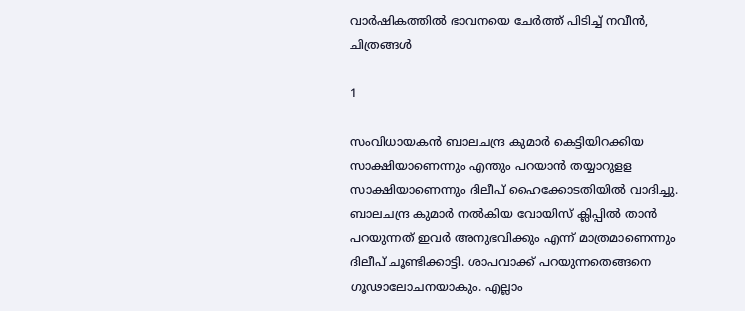വാർഷികത്തിൽ ഭാവനയെ ചേർത്ത് പിടിച്ച് നവീൻ, ചിത്രങ്ങൾ

1

സംവിധായകന്‍ ബാലചന്ദ്ര കുമാര്‍ കെട്ടിയിറക്കിയ സാക്ഷിയാണെന്നും എന്തും പറയാന്‍ തയ്യാറുളള സാക്ഷിയാണെന്നും ദിലീപ് ഹൈക്കോടതിയില്‍ വാദിച്ചു. ബാലചന്ദ്ര കുമാര്‍ നല്‍കിയ വോയിസ് ക്ലിപ്പില്‍ താന്‍ പറയുന്നത് ഇവര്‍ അനുഭവിക്കും എന്ന് മാത്രമാണെന്നും ദിലീപ് ചൂണ്ടിക്കാട്ടി. ശാപവാക്ക് പറയുന്നതെങ്ങനെ ഗൂഢാലോചനയാകും. എല്ലാം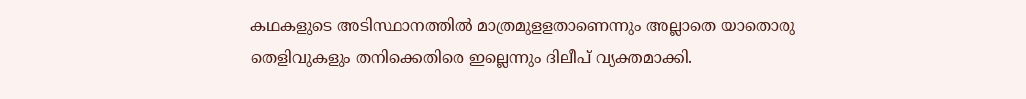കഥകളുടെ അടിസ്ഥാനത്തില്‍ മാത്രമുളളതാണെന്നും അല്ലാതെ യാതൊരു തെളിവുകളും തനിക്കെതിരെ ഇല്ലെന്നും ദിലീപ് വ്യക്തമാക്കി.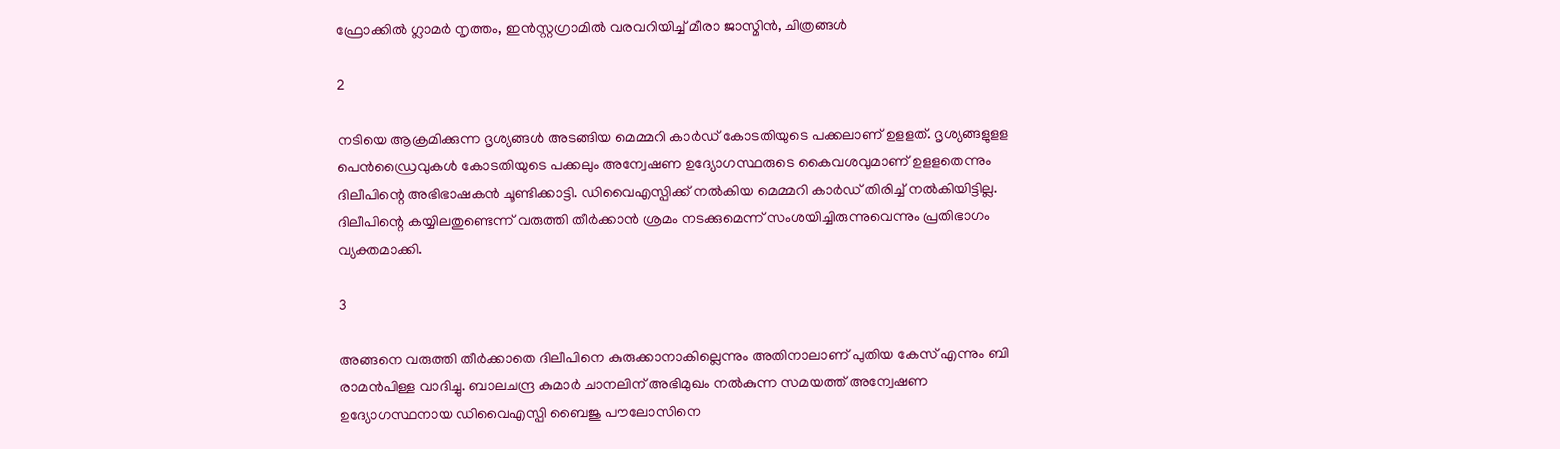ഫ്രോക്കിൽ ഗ്ലാമർ നൃത്തം, ഇൻസ്റ്റഗ്രാമിൽ വരവറിയിച്ച് മീരാ ജാസ്മിൻ, ചിത്രങ്ങൾ

2

നടിയെ ആക്രമിക്കുന്ന ദൃശ്യങ്ങള്‍ അടങ്ങിയ മെമ്മറി കാര്‍ഡ് കോടതിയുടെ പക്കലാണ് ഉളളത്. ദൃശ്യങ്ങളുളള പെന്‍ഡ്രൈവുകള്‍ കോടതിയുടെ പക്കലും അന്വേഷണ ഉദ്യോഗസ്ഥരുടെ കൈവശവുമാണ് ഉളളതെന്നും ദിലീപിന്റെ അഭിഭാഷകന്‍ ചൂണ്ടിക്കാട്ടി. ഡിവൈഎസ്പിക്ക് നല്‍കിയ മെമ്മറി കാര്‍ഡ് തിരിച്ച് നല്‍കിയിട്ടില്ല. ദിലീപിന്റെ കയ്യിലതുണ്ടെന്ന് വരുത്തി തീര്‍ക്കാന്‍ ശ്രമം നടക്കുമെന്ന് സംശയിച്ചിരുന്നുവെന്നും പ്രതിഭാഗം വ്യക്തമാക്കി.

3

അങ്ങനെ വരുത്തി തീര്‍ക്കാതെ ദിലീപിനെ കുരുക്കാനാകില്ലെന്നും അതിനാലാണ് പുതിയ കേസ് എന്നും ബി രാമന്‍പിള്ള വാദിച്ചു. ബാലചന്ദ്ര കുമാര്‍ ചാനലിന് അഭിമുഖം നല്‍കുന്ന സമയത്ത് അന്വേഷണ ഉദ്യോഗസ്ഥനായ ഡിവൈഎസ്പി ബൈജു പൗലോസിനെ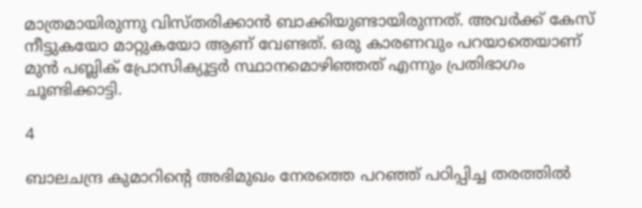മാത്രമായിരുന്നു വിസ്തരിക്കാന്‍ ബാക്കിയുണ്ടായിരുന്നത്. അവര്‍ക്ക് കേസ് നീട്ടുകയോ മാറ്റുകയോ ആണ് വേണ്ടത്. ഒരു കാരണവും പറയാതെയാണ് മുന്‍ പബ്ലിക് പ്രോസിക്യൂട്ടര്‍ സ്ഥാനമൊഴിഞ്ഞത് എന്നും പ്രതിഭാഗം ചൂണ്ടിക്കാട്ടി.

4

ബാലചന്ദ്ര കുമാറിന്റെ അഭിമുഖം നേരത്തെ പറഞ്ഞ് പഠിപ്പിച്ച തരത്തില്‍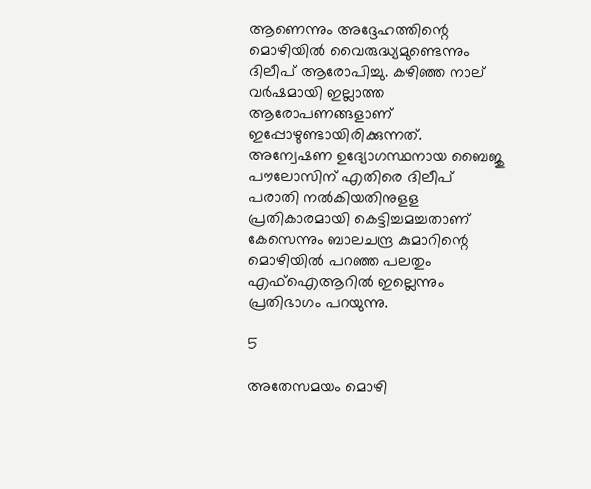ആണെന്നും അദ്ദേഹത്തിന്റെ മൊഴിയില്‍ വൈരുദ്ധ്യമുണ്ടെന്നും ദിലീപ് ആരോപിച്ചു. കഴിഞ്ഞ നാല് വര്‍ഷമായി ഇല്ലാത്ത ആരോപണങ്ങളാണ് ഇപ്പോഴുണ്ടായിരിക്കുന്നത്. അന്വേഷണ ഉദ്യോഗസ്ഥനായ ബൈജു പൗലോസിന് എതിരെ ദിലീപ് പരാതി നല്‍കിയതിനുളള പ്രതികാരമായി കെട്ടിച്ചമച്ചതാണ് കേസെന്നും ബാലചന്ദ്ര കുമാറിന്റെ മൊഴിയില്‍ പറഞ്ഞ പലതും എഫ്‌ഐആറില്‍ ഇല്ലെന്നും പ്രതിഭാഗം പറയുന്നു.

5

അതേസമയം മൊഴി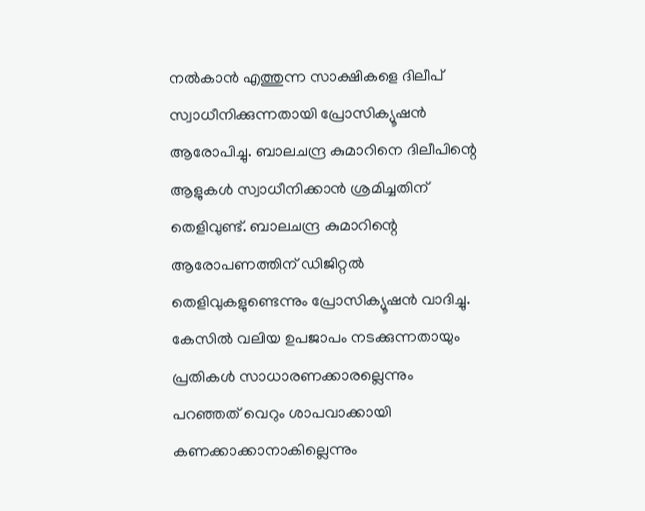നല്‍കാന്‍ എത്തുന്ന സാക്ഷികളെ ദിലീപ് സ്വാധീനിക്കുന്നതായി പ്രോസിക്യൂഷന്‍ ആരോപിച്ചു. ബാലചന്ദ്ര കുമാറിനെ ദിലീപിന്റെ ആളുകള്‍ സ്വാധീനിക്കാന്‍ ശ്രമിച്ചതിന് തെളിവുണ്ട്. ബാലചന്ദ്ര കുമാറിന്റെ ആരോപണത്തിന് ഡിജിറ്റല്‍ തെളിവുകളുണ്ടെന്നും പ്രോസിക്യൂഷന്‍ വാദിച്ചു. കേസില്‍ വലിയ ഉപജാപം നടക്കുന്നതായും പ്രതികള്‍ സാധാരണക്കാരല്ലെന്നും പറഞ്ഞത് വെറും ശാപവാക്കായി കണക്കാക്കാനാകില്ലെന്നും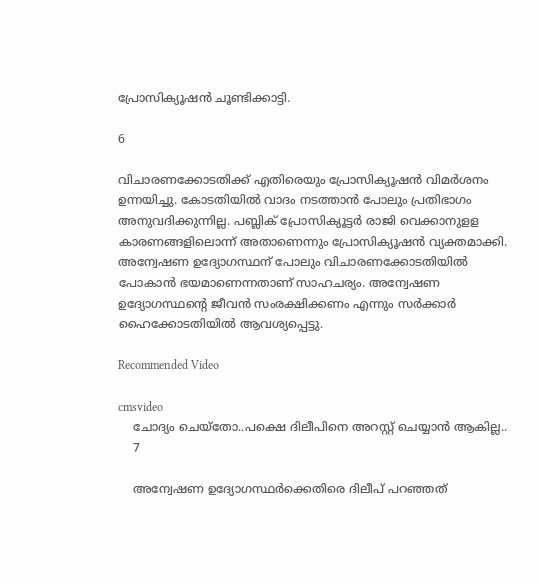പ്രോസിക്യൂഷന്‍ ചൂണ്ടിക്കാട്ടി.

6

വിചാരണക്കോടതിക്ക് എതിരെയും പ്രോസിക്യൂഷന്‍ വിമര്‍ശനം ഉന്നയിച്ചു. കോടതിയില്‍ വാദം നടത്താന്‍ പോലും പ്രതിഭാഗം അനുവദിക്കുന്നില്ല. പബ്ലിക് പ്രോസിക്യൂട്ടര്‍ രാജി വെക്കാനുളള കാരണങ്ങളിലൊന്ന് അതാണെന്നും പ്രോസിക്യൂഷന്‍ വ്യക്തമാക്കി. അന്വേഷണ ഉദ്യോഗസ്ഥന് പോലും വിചാരണക്കോടതിയില്‍ പോകാന്‍ ഭയമാണെന്നതാണ് സാഹചര്യം. അന്വേഷണ ഉദ്യോഗസ്ഥന്റെ ജീവന്‍ സംരക്ഷിക്കണം എന്നും സര്‍ക്കാര്‍ ഹൈക്കോടതിയില്‍ ആവശ്യപ്പെട്ടു.

Recommended Video

cmsvideo
    ചോദ്യം ചെയ്തോ..പക്ഷെ ദിലീപിനെ അറസ്റ്റ് ചെയ്യാൻ ആകില്ല..
    7

    അന്വേഷണ ഉദ്യോഗസ്ഥര്‍ക്കെതിരെ ദിലീപ് പറഞ്ഞത്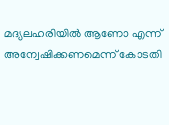മദ്യലഹരിയില്‍ ആണോ എന്ന് അന്വേഷിക്കണമെന്ന് കോടതി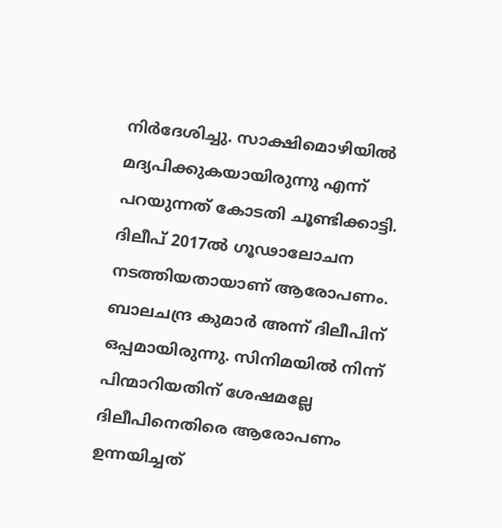നിര്‍ദേശിച്ചു. സാക്ഷിമൊഴിയില്‍ മദ്യപിക്കുകയായിരുന്നു എന്ന് പറയുന്നത് കോടതി ചൂണ്ടിക്കാട്ടി. ദിലീപ് 2017ല്‍ ഗൂഢാലോചന നടത്തിയതായാണ് ആരോപണം. ബാലചന്ദ്ര കുമാര്‍ അന്ന് ദിലീപിന് ഒപ്പമായിരുന്നു. സിനിമയില്‍ നിന്ന് പിന്മാറിയതിന് ശേഷമല്ലേ ദിലീപിനെതിരെ ആരോപണം ഉന്നയിച്ചത്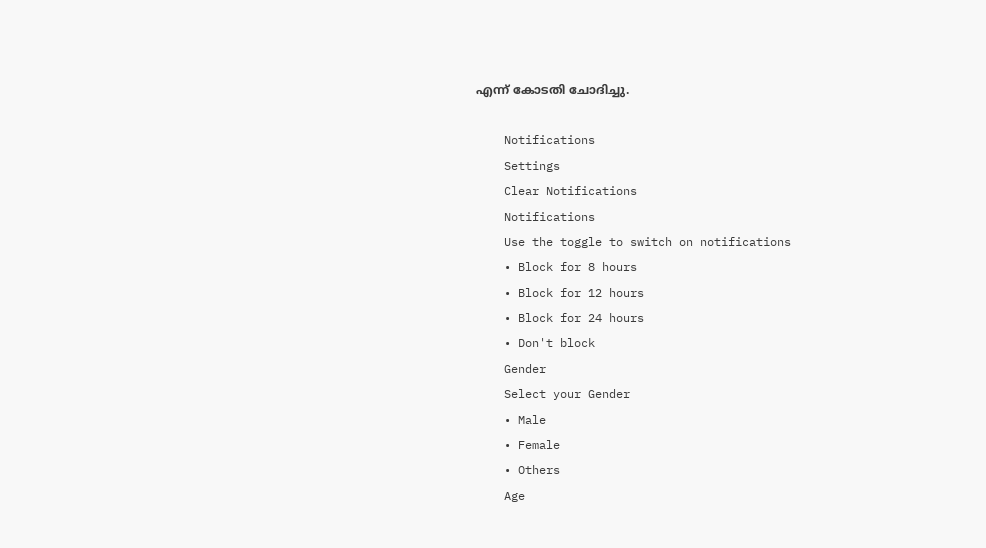എന്ന് കോടതി ചോദിച്ചു.

    Notifications
    Settings
    Clear Notifications
    Notifications
    Use the toggle to switch on notifications
    • Block for 8 hours
    • Block for 12 hours
    • Block for 24 hours
    • Don't block
    Gender
    Select your Gender
    • Male
    • Female
    • Others
    Age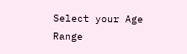Select your Age Range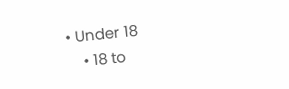• Under 18
    • 18 to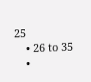25
    • 26 to 35
    •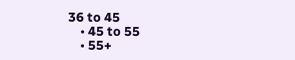36 to 45
    • 45 to 55
    • 55+